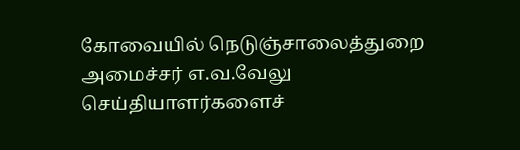கோவையில் நெடுஞ்சாலைத்துறை அமைச்சர் எ.வ.வேலு செய்தியாளர்களைச்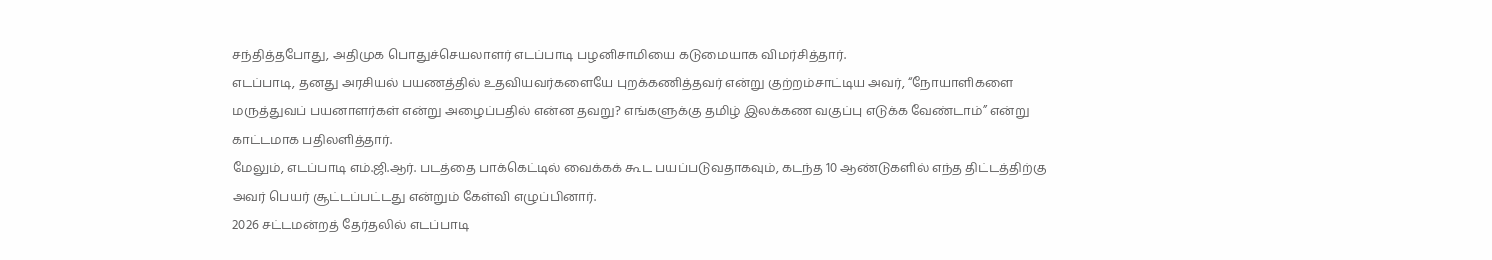சந்தித்தபோது, அதிமுக பொதுச்செயலாளர் எடப்பாடி பழனிசாமியை கடுமையாக விமர்சித்தார்.
எடப்பாடி, தனது அரசியல் பயணத்தில் உதவியவர்களையே புறக்கணித்தவர் என்று குற்றம்சாட்டிய அவர், “நோயாளிகளை மருத்துவப் பயனாளர்கள் என்று அழைப்பதில் என்ன தவறு? எங்களுக்கு தமிழ் இலக்கண வகுப்பு எடுக்க வேண்டாம்” என்று காட்டமாக பதிலளித்தார்.
மேலும், எடப்பாடி எம்.ஜி.ஆர். படத்தை பாக்கெட்டில் வைக்கக் கூட பயப்படுவதாகவும், கடந்த 10 ஆண்டுகளில் எந்த திட்டத்திற்கு அவர் பெயர் சூட்டப்பட்டது என்றும் கேள்வி எழுப்பினார்.
2026 சட்டமன்றத் தேர்தலில் எடப்பாடி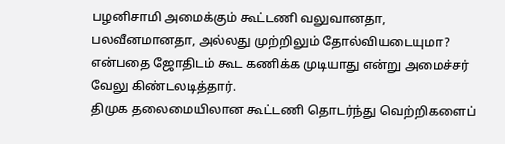பழனிசாமி அமைக்கும் கூட்டணி வலுவானதா, பலவீனமானதா, அல்லது முற்றிலும் தோல்வியடையுமா? என்பதை ஜோதிடம் கூட கணிக்க முடியாது என்று அமைச்சர் வேலு கிண்டலடித்தார்.
திமுக தலைமையிலான கூட்டணி தொடர்ந்து வெற்றிகளைப்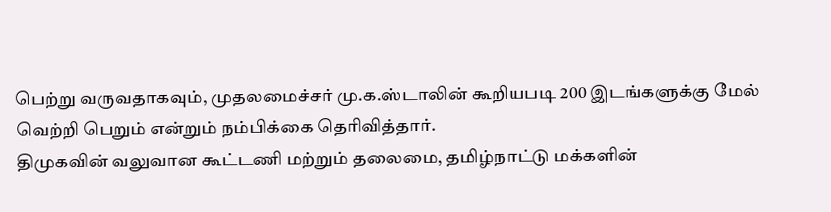பெற்று வருவதாகவும், முதலமைச்சர் மு.க.ஸ்டாலின் கூறியபடி 200 இடங்களுக்கு மேல் வெற்றி பெறும் என்றும் நம்பிக்கை தெரிவித்தார்.
திமுகவின் வலுவான கூட்டணி மற்றும் தலைமை, தமிழ்நாட்டு மக்களின்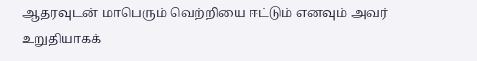ஆதரவுடன் மாபெரும் வெற்றியை ஈட்டும் எனவும் அவர் உறுதியாகக்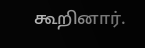கூறினார்.